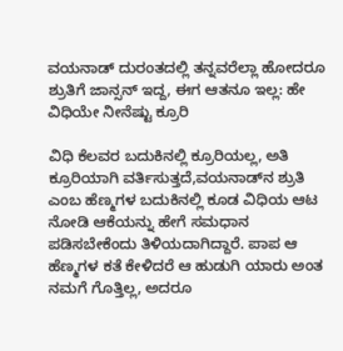ವಯನಾಡ್‌ ದುರಂತದಲ್ಲಿ ತನ್ನವರೆಲ್ಲಾ ಹೋದರೂ ಶ್ರುತಿಗೆ ಜಾನ್ಸನ್ ಇದ್ದ, ಈಗ ಆತನೂ ಇಲ್ಲ: ಹೇ ವಿಧಿಯೇ ನೀನೆಷ್ಟು ಕ್ರೂರಿ

ವಿಧಿ ಕೆಲವರ ಬದುಕಿನಲ್ಲಿ ಕ್ರೂರಿಯಲ್ಲ, ಅತಿ ಕ್ರೂರಿಯಾಗಿ ವರ್ತಿಸುತ್ತದೆ,ವಯನಾಡ್‌ನ ಶ್ರುತಿ ಎಂಬ ಹೆಣ್ಮಗಳ ಬದುಕಿನಲ್ಲಿ ಕೂಡ ವಿಧಿಯ ಆಟ ನೋಡಿ ಆಕೆಯನ್ನು ಹೇಗೆ ಸಮಧಾನ ಪಡಿಸಬೇಕೆಂದು ತಿಳಿಯದಾಗಿದ್ದಾರೆ. ಪಾಪ ಆ ಹೆಣ್ಮಗಳ ಕತೆ ಕೇಳಿದರೆ ಆ ಹುಡುಗಿ ಯಾರು ಅಂತ ನಮಗೆ ಗೊತ್ತಿಲ್ಲ, ಅದರೂ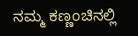ನಮ್ಮ ಕಣ್ಣಂಚಿನಲ್ಲಿ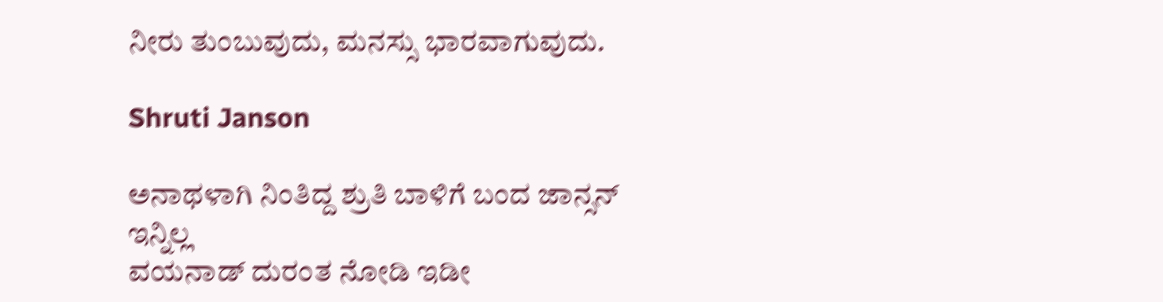ನೀರು ತುಂಬುವುದು, ಮನಸ್ಸು ಭಾರವಾಗುವುದು.

Shruti Janson

ಅನಾಥಳಾಗಿ ನಿಂತಿದ್ದ ಶ್ರುತಿ ಬಾಳಿಗೆ ಬಂದ ಜಾನ್ಸನ್ ಇನ್ನಿಲ್ಲ
ವಯನಾಡ್ ದುರಂತ ನೋಡಿ ಇಡೀ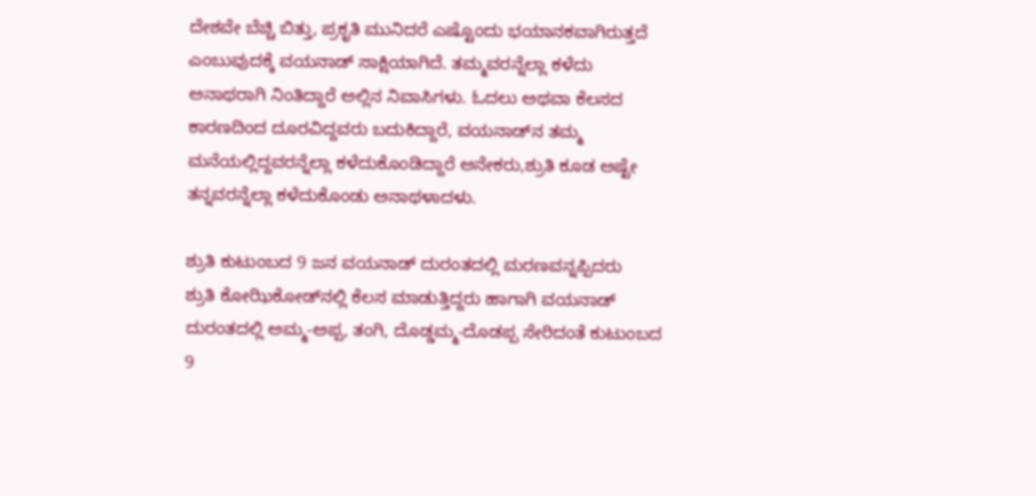ದೇಶವೇ ಬೆಚ್ಚಿ ಬಿತ್ತು, ಪ್ರಕೃತಿ ಮುನಿದರೆ ಎಷ್ಟೊಂದು ಭಯಾನಕವಾಗಿರುತ್ತದೆ ಎಂಬುವುದಕ್ಕೆ ವಯನಾಡ್‌ ಸಾಕ್ಷಿಯಾಗಿದೆ. ತಮ್ಮವರನ್ನೆಲ್ಲಾ ಕಳೆದು ಅನಾಥರಾಗಿ ನಿಂತಿದ್ದಾರೆ ಅಲ್ಲಿನ ನಿವಾಸಿಗಳು. ಓದಲು ಅಥವಾ ಕೆಲಸದ ಕಾರಣದಿಂದ ದೂರವಿದ್ದವರು ಬದುಕಿದ್ದಾರೆ, ವಯನಾಡ್‌ನ ತಮ್ಮ ಮನೆಯಲ್ಲಿದ್ದವರನ್ನೆಲ್ಲಾ ಕಳೆದುಕೊಂಡಿದ್ದಾರೆ ಅನೇಕರು,ಶ್ರುತಿ ಕೂಡ ಅಷ್ಟೇ ತನ್ನವರನ್ನೆಲ್ಲಾ ಕಳೆದುಕೊಂಡು ಅನಾಥಳಾದಳು.

ಶ್ರುತಿ ಕುಟುಂಬದ 9 ಜನ ವಯನಾಡ್ ದುರಂತದಲ್ಲಿ ಮರಣವನ್ನಪ್ಪಿದರು
ಶ್ರುತಿ ಕೋಝಿಕೋಡ್‌ನಲ್ಲಿ ಕೆಲಸ ಮಾಡುತ್ತಿದ್ದರು ಹಾಗಾಗಿ ವಯನಾಡ್‌ ದುರಂತದಲ್ಲಿ ಅಮ್ಮ-ಅಪ್ಪ, ತಂಗಿ, ದೊಡ್ಡಮ್ಮ-ದೊಡಪ್ಪ ಸೇರಿದಂತೆ ಕುಟುಂಬದ 9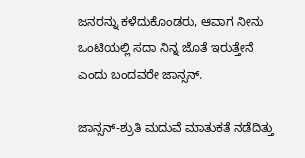ಜನರನ್ನು ಕಳೆದುಕೊಂಡರು, ಆವಾಗ ನೀನು ಒಂಟಿಯಲ್ಲಿ ಸದಾ ನಿನ್ನ ಜೊತೆ ಇರುತ್ತೇನೆ ಎಂದು ಬಂದವರೇ ಜಾನ್ಸನ್.

ಜಾನ್ಸನ್‌-ಶ್ರುತಿ ಮದುವೆ ಮಾತುಕತೆ ನಡೆದಿತ್ತು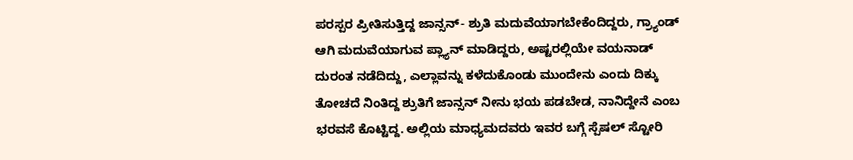ಪರಸ್ಪರ ಪ್ರೀತಿಸುತ್ತಿದ್ದ ಜಾನ್ಸನ್- ಶ್ರುತಿ ಮದುವೆಯಾಗಬೇಕೆಂದಿದ್ದರು, ಗ್ರ್ಯಾಂಡ್ ಆಗಿ ಮದುವೆಯಾಗುವ ಪ್ಲ್ಯಾನ್ ಮಾಡಿದ್ದರು, ಅಷ್ಟರಲ್ಲಿಯೇ ವಯನಾಡ್ ದುರಂತ ನಡೆದಿದ್ದು, ಎಲ್ಲಾವನ್ನು ಕಳೆದುಕೊಂಡು ಮುಂದೇನು ಎಂದು ದಿಕ್ಕು ತೋಚದೆ ನಿಂತಿದ್ದ ಶ್ರುತಿಗೆ ಜಾನ್ಸನ್ ನೀನು ಭಯ ಪಡಬೇಡ, ನಾನಿದ್ದೇನೆ ಎಂಬ ಭರವಸೆ ಕೊಟ್ಟಿದ್ದ. ಅಲ್ಲಿಯ ಮಾಧ್ಯಮದವರು ಇವರ ಬಗ್ಗೆ ಸ್ಪೆಷಲ್ ಸ್ಟೋರಿ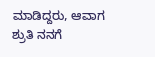ಮಾಡಿದ್ದರು, ಆವಾಗ ಶ್ರುತಿ ನನಗೆ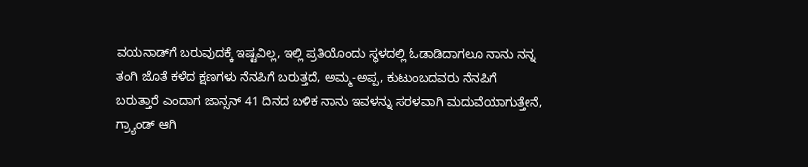ವಯನಾಡ್‌ಗೆ ಬರುವುದಕ್ಕೆ ಇಷ್ಟವಿಲ್ಲ, ಇಲ್ಲಿ ಪ್ರತಿಯೊಂದು ಸ್ಥಳದಲ್ಲಿ ಓಡಾಡಿದಾಗಲೂ ನಾನು ನನ್ನ ತಂಗಿ ಜೊತೆ ಕಳೆದ ಕ್ಷಣಗಳು ನೆನಪಿಗೆ ಬರುತ್ತದೆ, ಅಮ್ಮ-ಅಪ್ಪ, ಕುಟುಂಬದವರು ನೆನಪಿಗೆ ಬರುತ್ತಾರೆ ಎಂದಾಗ ಜಾನ್ಸನ್ 41 ದಿನದ ಬಳಿಕ ನಾನು ಇವಳನ್ನು ಸರಳವಾಗಿ ಮದುವೆಯಾಗುತ್ತೇನೆ, ಗ್ರ್ಯಾಂಡ್ ಆಗಿ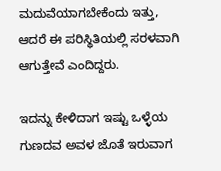ಮದುವೆಯಾಗಬೇಕೆಂದು ಇತ್ತು, ಆದರೆ ಈ ಪರಿಸ್ಥಿತಿಯಲ್ಲಿ ಸರಳವಾಗಿ ಆಗುತ್ತೇವೆ ಎಂದಿದ್ದರು.

ಇದನ್ನು ಕೇಳಿದಾಗ ಇಷ್ಟು ಒಳ್ಳೆಯ ಗುಣದವ ಅವಳ ಜೊತೆ ಇರುವಾಗ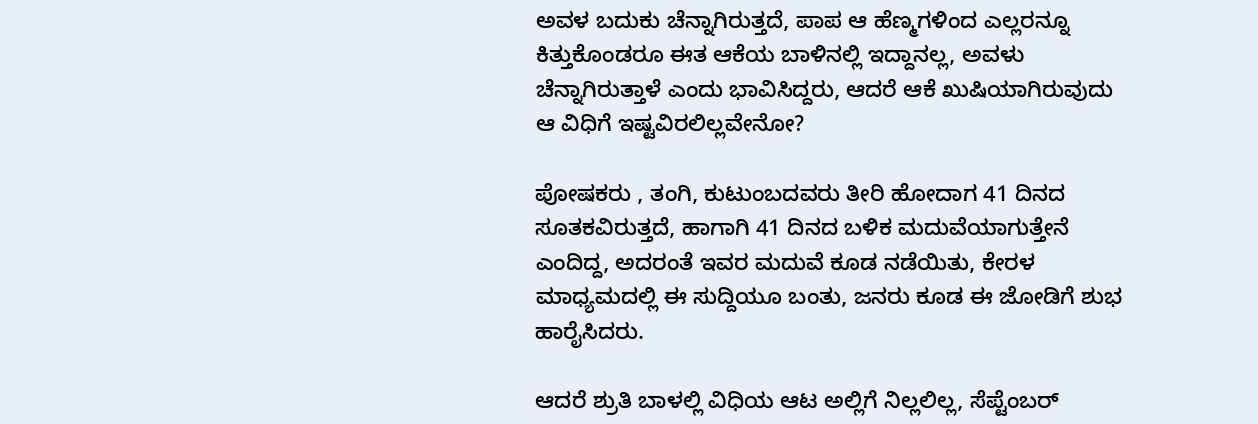ಅವಳ ಬದುಕು ಚೆನ್ನಾಗಿರುತ್ತದೆ, ಪಾಪ ಆ ಹೆಣ್ಮಗಳಿಂದ ಎಲ್ಲರನ್ನೂ ಕಿತ್ತುಕೊಂಡರೂ ಈತ ಆಕೆಯ ಬಾಳಿನಲ್ಲಿ ಇದ್ದಾನಲ್ಲ, ಅವಳು ಚೆನ್ನಾಗಿರುತ್ತಾಳೆ ಎಂದು ಭಾವಿಸಿದ್ದರು, ಆದರೆ ಆಕೆ ಖುಷಿಯಾಗಿರುವುದು ಆ ವಿಧಿಗೆ ಇಷ್ಟವಿರಲಿಲ್ಲವೇನೋ?

ಪೋಷಕರು , ತಂಗಿ, ಕುಟುಂಬದವರು ತೀರಿ ಹೋದಾಗ 41 ದಿನದ ಸೂತಕವಿರುತ್ತದೆ, ಹಾಗಾಗಿ 41 ದಿನದ ಬಳಿಕ ಮದುವೆಯಾಗುತ್ತೇನೆ ಎಂದಿದ್ದ, ಅದರಂತೆ ಇವರ ಮದುವೆ ಕೂಡ ನಡೆಯಿತು, ಕೇರಳ ಮಾಧ್ಯಮದಲ್ಲಿ ಈ ಸುದ್ದಿಯೂ ಬಂತು, ಜನರು ಕೂಡ ಈ ಜೋಡಿಗೆ ಶುಭ ಹಾರೈಸಿದರು.

ಆದರೆ ಶ್ರುತಿ ಬಾಳಲ್ಲಿ ವಿಧಿಯ ಆಟ ಅಲ್ಲಿಗೆ ನಿಲ್ಲಲಿಲ್ಲ, ಸೆಪ್ಟೆಂಬರ್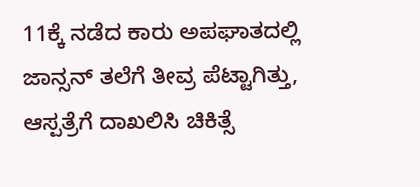11ಕ್ಕೆ ನಡೆದ ಕಾರು ಅಪಘಾತದಲ್ಲಿ ಜಾನ್ಸನ್‌ ತಲೆಗೆ ತೀವ್ರ ಪೆಟ್ಟಾಗಿತ್ತು, ಆಸ್ಪತ್ರೆಗೆ ದಾಖಲಿಸಿ ಚಿಕಿತ್ಸೆ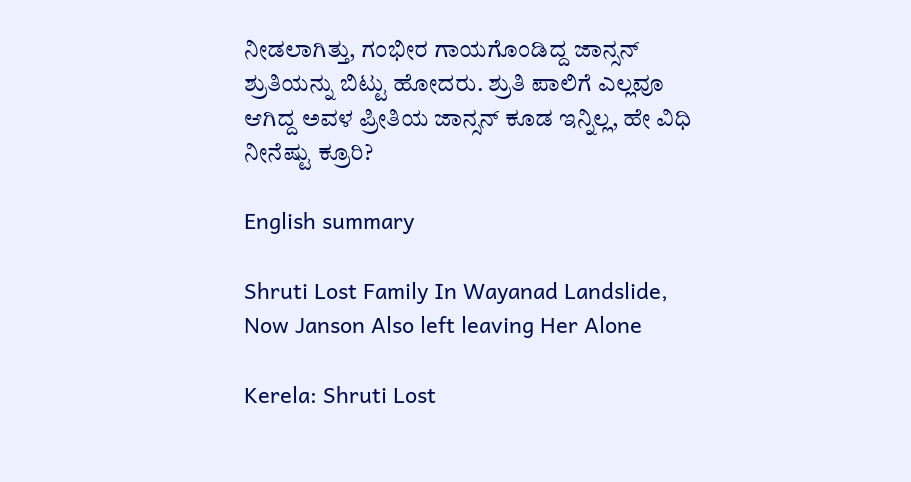ನೀಡಲಾಗಿತ್ತು, ಗಂಭೀರ ಗಾಯಗೊಂಡಿದ್ದ ಜಾನ್ಸನ್ ಶ್ರುತಿಯನ್ನು ಬಿಟ್ಟು ಹೋದರು. ಶ್ರುತಿ ಪಾಲಿಗೆ ಎಲ್ಲವೂ ಆಗಿದ್ದ ಅವಳ ಪ್ರೀತಿಯ ಜಾನ್ಸನ್ ಕೂಡ ಇನ್ನಿಲ್ಲ, ಹೇ ವಿಧಿ ನೀನೆಷ್ಟು ಕ್ರೂರಿ?

English summary

Shruti Lost Family In Wayanad Landslide, Now Janson Also left leaving Her Alone

Kerela: Shruti Lost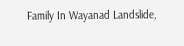Family In Wayanad Landslide,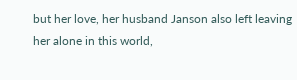but her love, her husband Janson also left leaving her alone in this world,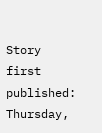Story first published: Thursday,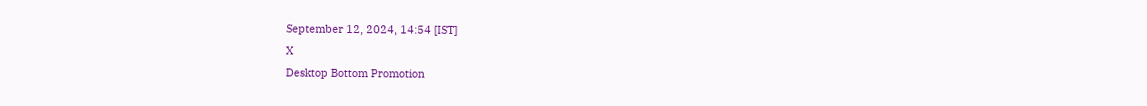September 12, 2024, 14:54 [IST]
X
Desktop Bottom Promotion